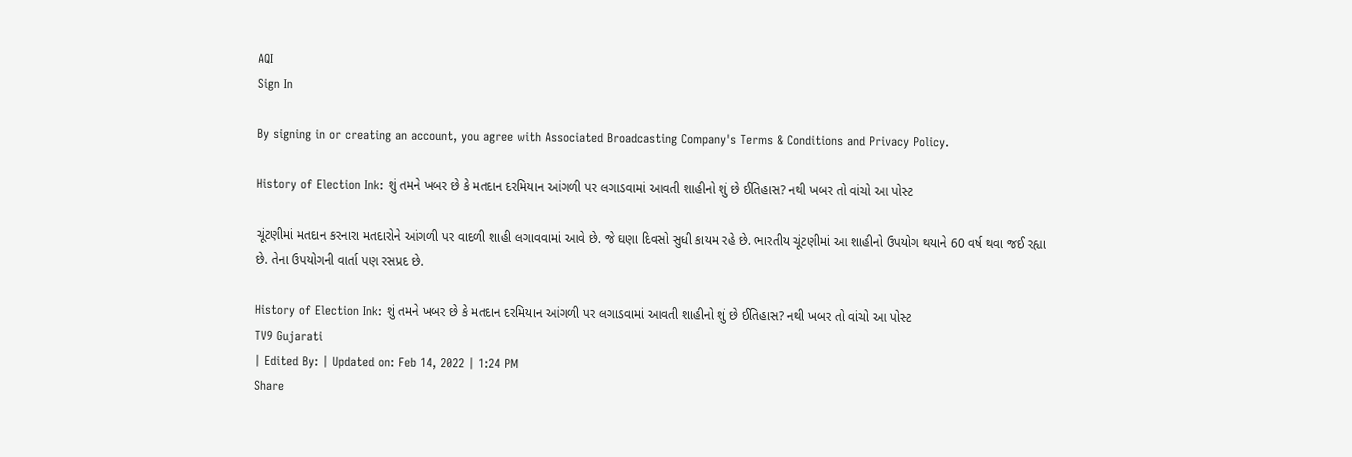AQI
Sign In

By signing in or creating an account, you agree with Associated Broadcasting Company's Terms & Conditions and Privacy Policy.

History of Election Ink: શું તમને ખબર છે કે મતદાન દરમિયાન આંગળી પર લગાડવામાં આવતી શાહીનો શું છે ઈતિહાસ? નથી ખબર તો વાંચો આ પોસ્ટ

ચૂંટણીમાં મતદાન કરનારા મતદારોને આંગળી પર વાદળી શાહી લગાવવામાં આવે છે. જે ઘણા દિવસો સુધી કાયમ રહે છે. ભારતીય ચૂંટણીમાં આ શાહીનો ઉપયોગ થયાને 60 વર્ષ થવા જઈ રહ્યા છે. તેના ઉપયોગની વાર્તા પણ રસપ્રદ છે.

History of Election Ink: શું તમને ખબર છે કે મતદાન દરમિયાન આંગળી પર લગાડવામાં આવતી શાહીનો શું છે ઈતિહાસ? નથી ખબર તો વાંચો આ પોસ્ટ
TV9 Gujarati
| Edited By: | Updated on: Feb 14, 2022 | 1:24 PM
Share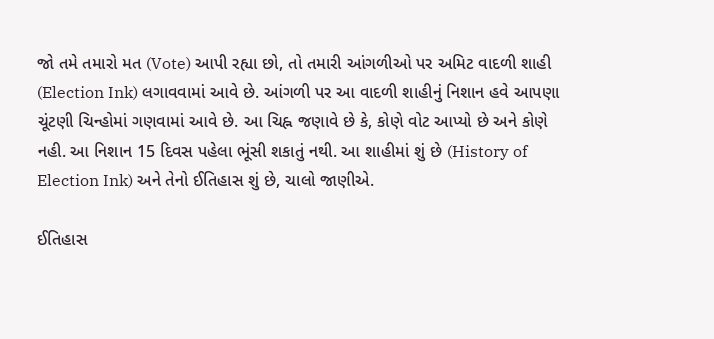જો તમે તમારો મત (Vote) આપી રહ્યા છો, તો તમારી આંગળીઓ પર અમિટ વાદળી શાહી (Election Ink) લગાવવામાં આવે છે. આંગળી પર આ વાદળી શાહીનું નિશાન હવે આપણા ચૂંટણી ચિન્હોમાં ગણવામાં આવે છે. આ ચિહ્ન જણાવે છે કે, કોણે વોટ આપ્યો છે અને કોણે નહી. આ નિશાન 15 દિવસ પહેલા ભૂંસી શકાતું નથી. આ શાહીમાં શું છે (History of Election Ink) અને તેનો ઈતિહાસ શું છે, ચાલો જાણીએ.

ઈતિહાસ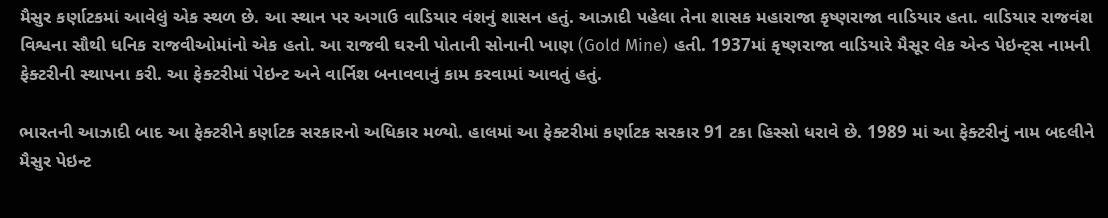મૈસુર કર્ણાટકમાં આવેલું એક સ્થળ છે. આ સ્થાન પર અગાઉ વાડિયાર વંશનું શાસન હતું. આઝાદી પહેલા તેના શાસક મહારાજા કૃષ્ણરાજા વાડિયાર હતા. વાડિયાર રાજવંશ વિશ્વના સૌથી ધનિક રાજવીઓમાંનો એક હતો. આ રાજવી ઘરની પોતાની સોનાની ખાણ (Gold Mine) હતી. 1937માં કૃષ્ણરાજા વાડિયારે મૈસૂર લેક એન્ડ પેઇન્ટ્સ નામની ફેક્ટરીની સ્થાપના કરી. આ ફેક્ટરીમાં પેઇન્ટ અને વાર્નિશ બનાવવાનું કામ કરવામાં આવતું હતું.

ભારતની આઝાદી બાદ આ ફેક્ટરીને કર્ણાટક સરકારનો અધિકાર મળ્યો. હાલમાં આ ફેક્ટરીમાં કર્ણાટક સરકાર 91 ટકા હિસ્સો ધરાવે છે. 1989 માં આ ફેક્ટરીનું નામ બદલીને મૈસુર પેઇન્ટ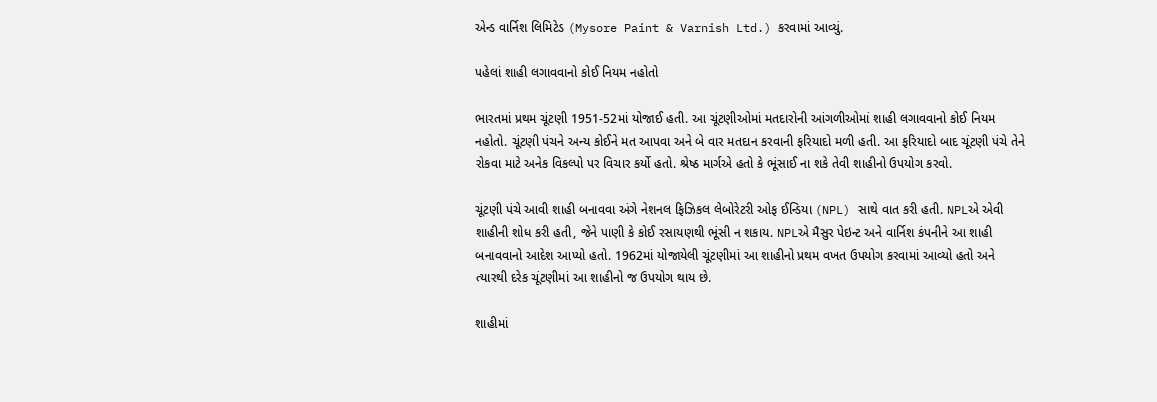એન્ડ વાર્નિશ લિમિટેડ (Mysore Paint & Varnish Ltd.) કરવામાં આવ્યું.

પહેલાં શાહી લગાવવાનો કોઈ નિયમ નહોતો

ભારતમાં પ્રથમ ચૂંટણી 1951-52માં યોજાઈ હતી. આ ચૂંટણીઓમાં મતદારોની આંગળીઓમાં શાહી લગાવવાનો કોઈ નિયમ નહોતો. ચૂંટણી પંચને અન્ય કોઈને મત આપવા અને બે વાર મતદાન કરવાની ફરિયાદો મળી હતી. આ ફરિયાદો બાદ ચૂંટણી પંચે તેને રોકવા માટે અનેક વિકલ્પો પર વિચાર કર્યો હતો. શ્રેષ્ઠ માર્ગએ હતો કે ભૂંસાઈ ના શકે તેવી શાહીનો ઉપયોગ કરવો.

ચૂંટણી પંચે આવી શાહી બનાવવા અંગે નેશનલ ફિઝિકલ લેબોરેટરી ઓફ ઈન્ડિયા (NPL) સાથે વાત કરી હતી. NPLએ એવી શાહીની શોધ કરી હતી, જેને પાણી કે કોઈ રસાયણથી ભૂંસી ન શકાય. NPLએ મૈસુર પેઇન્ટ અને વાર્નિશ કંપનીને આ શાહી બનાવવાનો આદેશ આપ્યો હતો. 1962માં યોજાયેલી ચૂંટણીમાં આ શાહીનો પ્રથમ વખત ઉપયોગ કરવામાં આવ્યો હતો અને ત્યારથી દરેક ચૂંટણીમાં આ શાહીનો જ ઉપયોગ થાય છે.

શાહીમાં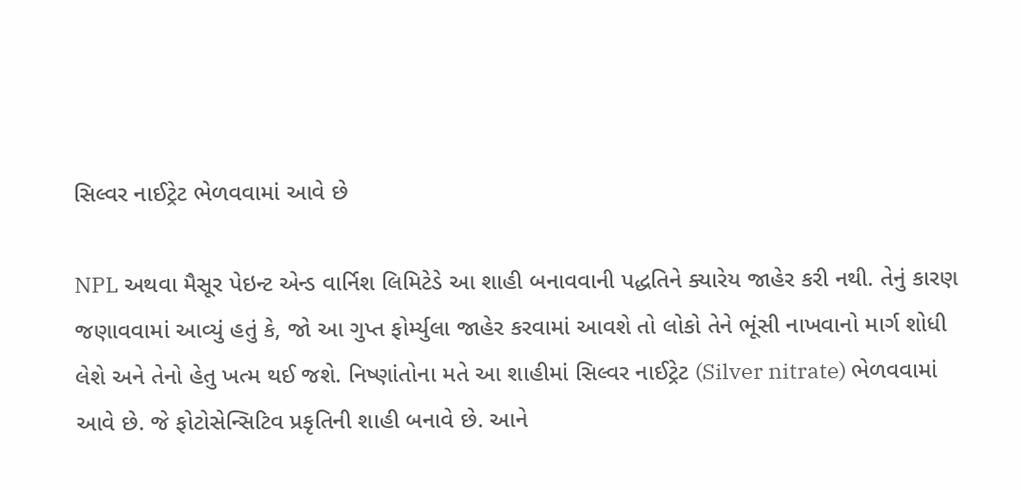સિલ્વર નાઈટ્રેટ ભેળવવામાં આવે છે

NPL અથવા મૈસૂર પેઇન્ટ એન્ડ વાર્નિશ લિમિટેડે આ શાહી બનાવવાની પદ્ધતિને ક્યારેય જાહેર કરી નથી. તેનું કારણ જણાવવામાં આવ્યું હતું કે, જો આ ગુપ્ત ફોર્મ્યુલા જાહેર કરવામાં આવશે તો લોકો તેને ભૂંસી નાખવાનો માર્ગ શોધી લેશે અને તેનો હેતુ ખત્મ થઈ જશે. નિષ્ણાંતોના મતે આ શાહીમાં સિલ્વર નાઈટ્રેટ (Silver nitrate) ભેળવવામાં આવે છે. જે ફોટોસેન્સિટિવ પ્રકૃતિની શાહી બનાવે છે. આને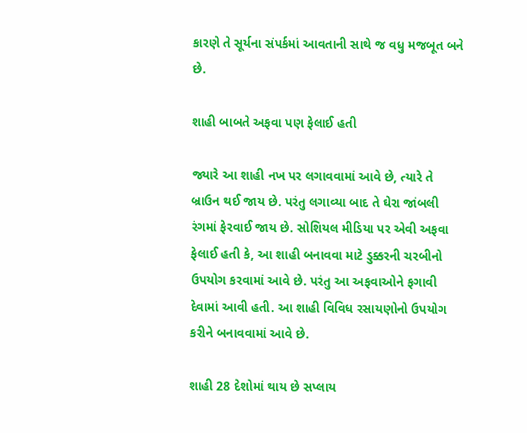કારણે તે સૂર્યના સંપર્કમાં આવતાની સાથે જ વધુ મજબૂત બને છે.

શાહી બાબતે અફવા પણ ફેલાઈ હતી

જ્યારે આ શાહી નખ પર લગાવવામાં આવે છે, ત્યારે તે બ્રાઉન થઈ જાય છે. પરંતુ લગાવ્યા બાદ તે ઘેરા જાંબલી રંગમાં ફેરવાઈ જાય છે. સોશિયલ મીડિયા પર એવી અફવા ફેલાઈ હતી કે, આ શાહી બનાવવા માટે ડુક્કરની ચરબીનો ઉપયોગ કરવામાં આવે છે. પરંતુ આ અફવાઓને ફગાવી દેવામાં આવી હતી. આ શાહી વિવિધ રસાયણોનો ઉપયોગ કરીને બનાવવામાં આવે છે.

શાહી 28 દેશોમાં થાય છે સપ્લાય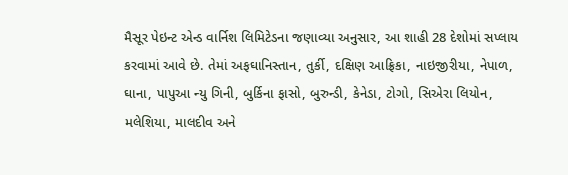મૈસૂર પેઇન્ટ એન્ડ વાર્નિશ લિમિટેડના જણાવ્યા અનુસાર, આ શાહી 28 દેશોમાં સપ્લાય કરવામાં આવે છે. તેમાં અફઘાનિસ્તાન, તુર્કી, દક્ષિણ આફ્રિકા, નાઇજીરીયા, નેપાળ, ઘાના, પાપુઆ ન્યુ ગિની, બુર્કિના ફાસો, બુરુન્ડી, કેનેડા, ટોગો, સિએરા લિયોન, મલેશિયા, માલદીવ અને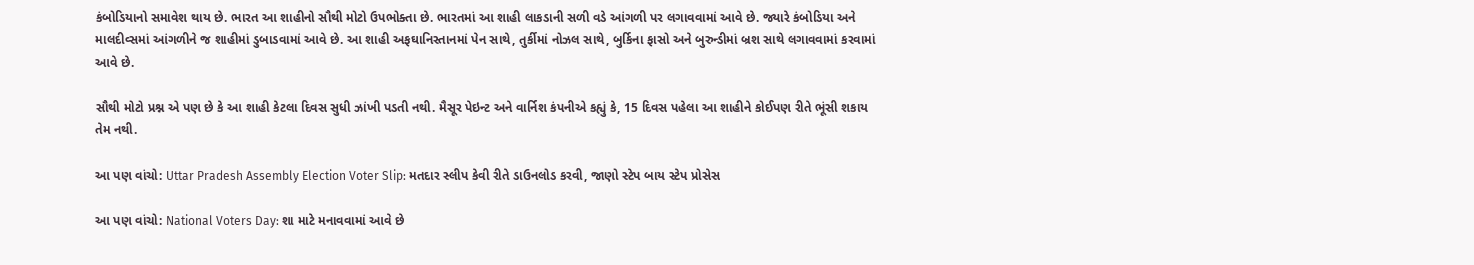કંબોડિયાનો સમાવેશ થાય છે. ભારત આ શાહીનો સૌથી મોટો ઉપભોક્તા છે. ભારતમાં આ શાહી લાકડાની સળી વડે આંગળી પર લગાવવામાં આવે છે. જ્યારે કંબોડિયા અને માલદીવ્સમાં આંગળીને જ શાહીમાં ડુબાડવામાં આવે છે. આ શાહી અફઘાનિસ્તાનમાં પેન સાથે, તુર્કીમાં નોઝલ સાથે, બુર્કિના ફાસો અને બુરુન્ડીમાં બ્રશ સાથે લગાવવામાં કરવામાં આવે છે.

સૌથી મોટો પ્રશ્ન એ પણ છે કે આ શાહી કેટલા દિવસ સુધી ઝાંખી પડતી નથી. મૈસૂર પેઇન્ટ અને વાર્નિશ કંપનીએ કહ્યું કે, 15 દિવસ પહેલા આ શાહીને કોઈપણ રીતે ભૂંસી શકાય તેમ નથી.

આ પણ વાંચો: Uttar Pradesh Assembly Election Voter Slip: મતદાર સ્લીપ કેવી રીતે ડાઉનલોડ કરવી, જાણો સ્ટેપ બાય સ્ટેપ પ્રોસેસ

આ પણ વાંચો: National Voters Day: શા માટે મનાવવામાં આવે છે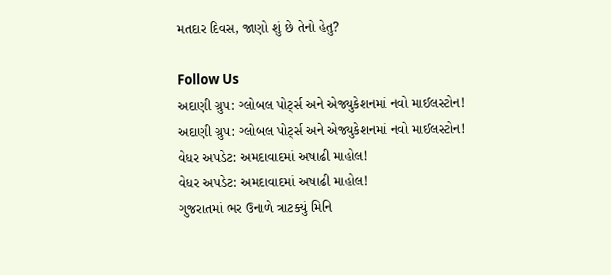મતદાર દિવસ, જાણો શું છે તેનો હેતુ?

Follow Us
અદાણી ગ્રુપ: ગ્લોબલ પોર્ટ્સ અને એજ્યુકેશનમાં નવો માઈલસ્ટોન!
અદાણી ગ્રુપ: ગ્લોબલ પોર્ટ્સ અને એજ્યુકેશનમાં નવો માઈલસ્ટોન!
વેધર અપડેટ: અમદાવાદમાં અષાઢી માહોલ!
વેધર અપડેટ: અમદાવાદમાં અષાઢી માહોલ!
ગુજરાતમાં ભર ઉનાળે ત્રાટક્યું મિનિ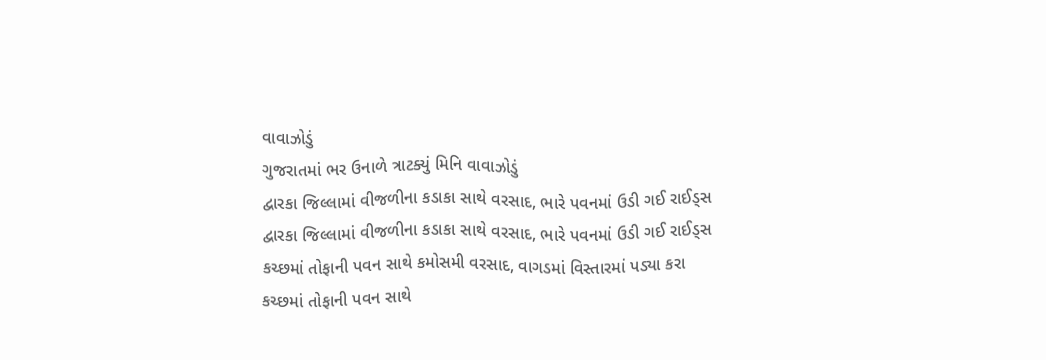વાવાઝોડું
ગુજરાતમાં ભર ઉનાળે ત્રાટક્યું મિનિ વાવાઝોડું
દ્વારકા જિલ્લામાં વીજળીના કડાકા સાથે વરસાદ, ભારે પવનમાં ઉડી ગઈ રાઈડ્સ
દ્વારકા જિલ્લામાં વીજળીના કડાકા સાથે વરસાદ, ભારે પવનમાં ઉડી ગઈ રાઈડ્સ
કચ્છમાં તોફાની પવન સાથે કમોસમી વરસાદ, વાગડમાં વિસ્તારમાં પડ્યા કરા
કચ્છમાં તોફાની પવન સાથે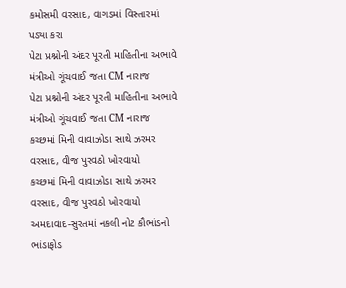કમોસમી વરસાદ, વાગડમાં વિસ્તારમાં પડ્યા કરા
પેટા પ્રશ્નોની અંદર પૂરતી માહિતીના અભાવે મંત્રીઓ ગૂંચવાઈ જતા CM નારાજ
પેટા પ્રશ્નોની અંદર પૂરતી માહિતીના અભાવે મંત્રીઓ ગૂંચવાઈ જતા CM નારાજ
કચ્છમાં મિની વાવાઝોડા સાથે ઝરમર વરસાદ, વીજ પુરવઠો ખોરવાયો
કચ્છમાં મિની વાવાઝોડા સાથે ઝરમર વરસાદ, વીજ પુરવઠો ખોરવાયો
અમદાવાદ-સુરતમાં નકલી નોટ કૌભાંડનો ભાંડાફોડ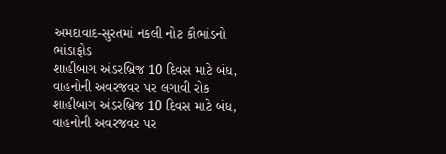અમદાવાદ-સુરતમાં નકલી નોટ કૌભાંડનો ભાંડાફોડ
શાહીબાગ અંડરબ્રિજ 10 દિવસ માટે બંધ, વાહનોની અવરજવર પર લગાવી રોક
શાહીબાગ અંડરબ્રિજ 10 દિવસ માટે બંધ, વાહનોની અવરજવર પર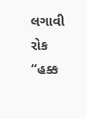લગાવી રોક
“હક્ક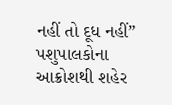નહીં તો દૂધ નહીં” પશુપાલકોના આક્રોશથી શહેર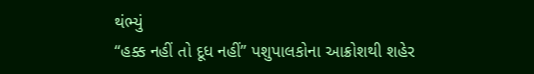થંભ્યું
“હક્ક નહીં તો દૂધ નહીં” પશુપાલકોના આક્રોશથી શહેર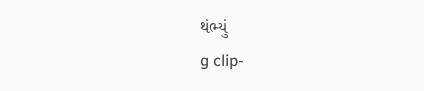થંભ્યું
g clip-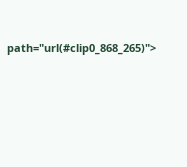path="url(#clip0_868_265)">